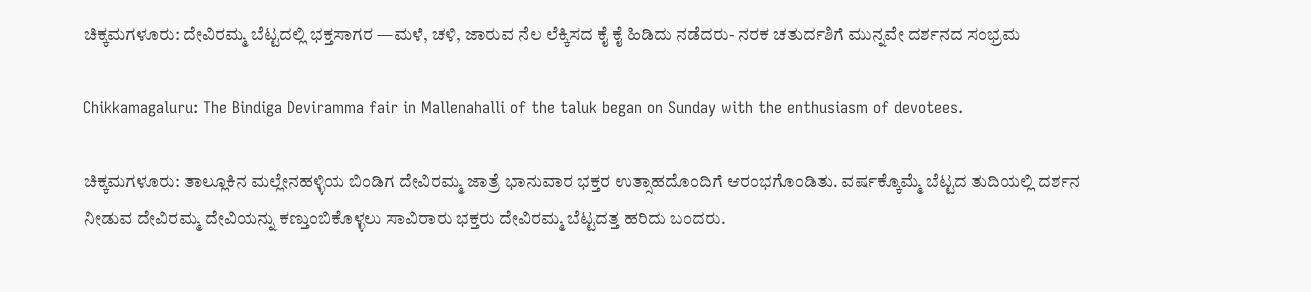ಚಿಕ್ಕಮಗಳೂರು: ದೇವಿರಮ್ಮ ಬೆಟ್ಟದಲ್ಲಿ ಭಕ್ತಸಾಗರ —ಮಳೆ, ಚಳಿ, ಜಾರುವ ನೆಲ ಲೆಕ್ಕಿಸದ ಕೈ ಕೈ ಹಿಡಿದು ನಡೆದರು- ನರಕ ಚತುರ್ದಶಿಗೆ ಮುನ್ನವೇ ದರ್ಶನದ ಸಂಭ್ರಮ

Chikkamagaluru: The Bindiga Deviramma fair in Mallenahalli of the taluk began on Sunday with the enthusiasm of devotees.

ಚಿಕ್ಕಮಗಳೂರು: ತಾಲ್ಲೂಕಿನ ಮಲ್ಲೇನಹಳ್ಳಿಯ ಬಿಂಡಿಗ ದೇವಿರಮ್ಮ ಜಾತ್ರೆ ಭಾನುವಾರ ಭಕ್ತರ ಉತ್ಸಾಹದೊಂದಿಗೆ ಆರಂಭಗೊಂಡಿತು. ವರ್ಷಕ್ಕೊಮ್ಮೆ ಬೆಟ್ಟದ ತುದಿಯಲ್ಲಿ ದರ್ಶನ ನೀಡುವ ದೇವಿರಮ್ಮ ದೇವಿಯನ್ನು ಕಣ್ತುಂಬಿಕೊಳ್ಳಲು ಸಾವಿರಾರು ಭಕ್ತರು ದೇವಿರಮ್ಮ ಬೆಟ್ಟದತ್ತ ಹರಿದು ಬಂದರು.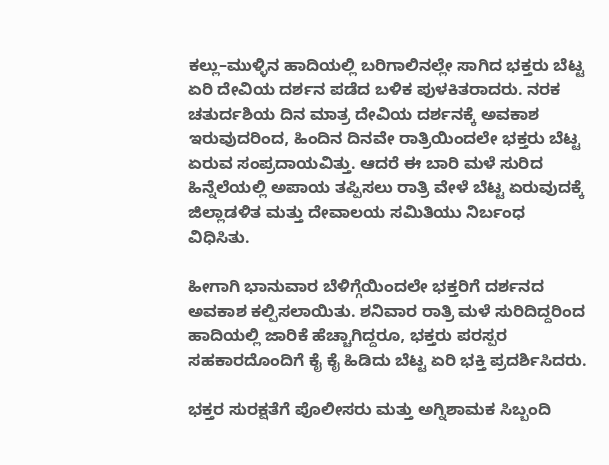ಕಲ್ಲು–ಮುಳ್ಳಿನ ಹಾದಿಯಲ್ಲಿ ಬರಿಗಾಲಿನಲ್ಲೇ ಸಾಗಿದ ಭಕ್ತರು ಬೆಟ್ಟ ಏರಿ ದೇವಿಯ ದರ್ಶನ ಪಡೆದ ಬಳಿಕ ಪುಳಕಿತರಾದರು. ನರಕ ಚತುರ್ದಶಿಯ ದಿನ ಮಾತ್ರ ದೇವಿಯ ದರ್ಶನಕ್ಕೆ ಅವಕಾಶ ಇರುವುದರಿಂದ, ಹಿಂದಿನ ದಿನವೇ ರಾತ್ರಿಯಿಂದಲೇ ಭಕ್ತರು ಬೆಟ್ಟ ಏರುವ ಸಂಪ್ರದಾಯವಿತ್ತು. ಆದರೆ ಈ ಬಾರಿ ಮಳೆ ಸುರಿದ ಹಿನ್ನೆಲೆಯಲ್ಲಿ ಅಪಾಯ ತಪ್ಪಿಸಲು ರಾತ್ರಿ ವೇಳೆ ಬೆಟ್ಟ ಏರುವುದಕ್ಕೆ ಜಿಲ್ಲಾಡಳಿತ ಮತ್ತು ದೇವಾಲಯ ಸಮಿತಿಯು ನಿರ್ಬಂಧ ವಿಧಿಸಿತು.

ಹೀಗಾಗಿ ಭಾನುವಾರ ಬೆಳಿಗ್ಗೆಯಿಂದಲೇ ಭಕ್ತರಿಗೆ ದರ್ಶನದ ಅವಕಾಶ ಕಲ್ಪಿಸಲಾಯಿತು. ಶನಿವಾರ ರಾತ್ರಿ ಮಳೆ ಸುರಿದಿದ್ದರಿಂದ ಹಾದಿಯಲ್ಲಿ ಜಾರಿಕೆ ಹೆಚ್ಚಾಗಿದ್ದರೂ, ಭಕ್ತರು ಪರಸ್ಪರ ಸಹಕಾರದೊಂದಿಗೆ ಕೈ ಕೈ ಹಿಡಿದು ಬೆಟ್ಟ ಏರಿ ಭಕ್ತಿ ಪ್ರದರ್ಶಿಸಿದರು.

ಭಕ್ತರ ಸುರಕ್ಷತೆಗೆ ಪೊಲೀಸರು ಮತ್ತು ಅಗ್ನಿಶಾಮಕ ಸಿಬ್ಬಂದಿ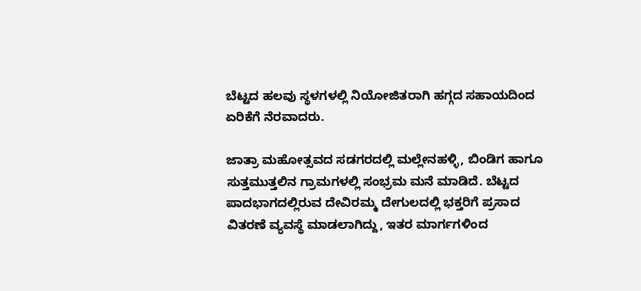ಬೆಟ್ಟದ ಹಲವು ಸ್ಥಳಗಳಲ್ಲಿ ನಿಯೋಜಿತರಾಗಿ ಹಗ್ಗದ ಸಹಾಯದಿಂದ ಏರಿಕೆಗೆ ನೆರವಾದರು.

ಜಾತ್ರಾ ಮಹೋತ್ಸವದ ಸಡಗರದಲ್ಲಿ ಮಲ್ಲೇನಹಳ್ಳಿ, ಬಿಂಡಿಗ ಹಾಗೂ ಸುತ್ತಮುತ್ತಲಿನ ಗ್ರಾಮಗಳಲ್ಲಿ ಸಂಭ್ರಮ ಮನೆ ಮಾಡಿದೆ. ಬೆಟ್ಟದ ಪಾದಭಾಗದಲ್ಲಿರುವ ದೇವಿರಮ್ಮ ದೇಗುಲದಲ್ಲಿ ಭಕ್ತರಿಗೆ ಪ್ರಸಾದ ವಿತರಣೆ ವ್ಯವಸ್ಥೆ ಮಾಡಲಾಗಿದ್ದು, ಇತರ ಮಾರ್ಗಗಳಿಂದ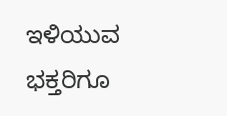ಇಳಿಯುವ ಭಕ್ತರಿಗೂ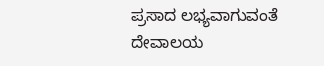ಪ್ರಸಾದ ಲಭ್ಯವಾಗುವಂತೆ ದೇವಾಲಯ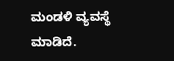ಮಂಡಳಿ ವ್ಯವಸ್ಥೆ ಮಾಡಿದೆ.